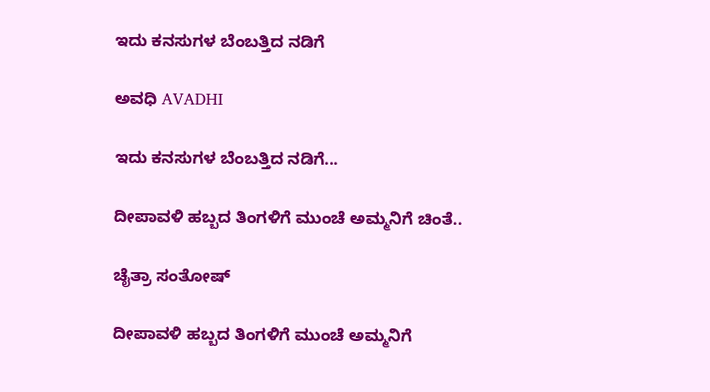ಇದು ಕನಸುಗಳ ಬೆಂಬತ್ತಿದ ನಡಿಗೆ‍

ಅವಧಿ AVADHI

ಇದು ಕನಸುಗಳ ಬೆಂಬತ್ತಿದ ನಡಿಗೆ...

ದೀಪಾವಳಿ ಹಬ್ಬದ ತಿಂಗಳಿಗೆ ಮುಂಚೆ ಅಮ್ಮನಿಗೆ ಚಿಂತೆ..

ಚೈತ್ರಾ ಸಂತೋಷ್

ದೀಪಾವಳಿ ಹಬ್ಬದ ತಿಂಗಳಿಗೆ ಮುಂಚೆ ಅಮ್ಮನಿಗೆ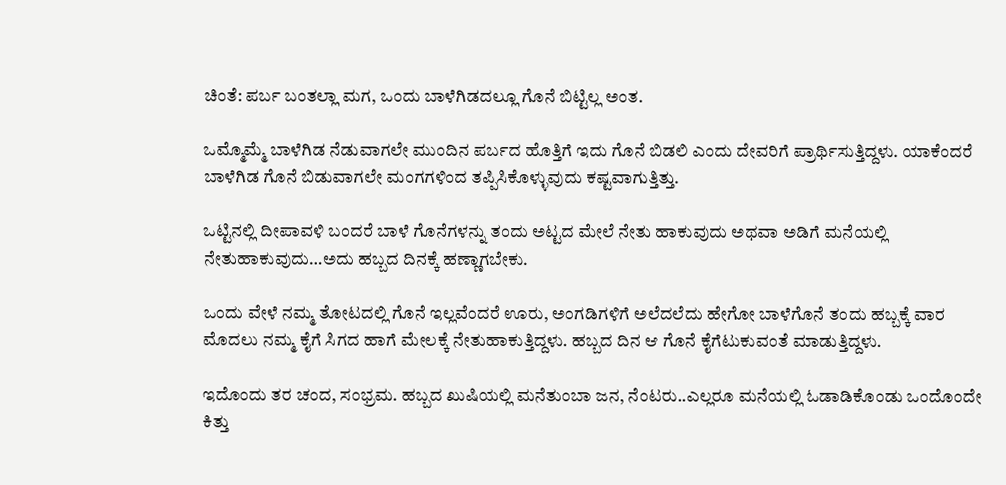ಚಿಂತೆ: ಪರ್ಬ ಬಂತಲ್ಲಾ ಮಗ, ಒಂದು ಬಾಳೆಗಿಡದಲ್ಲೂ ಗೊನೆ ಬಿಟ್ಟಿಲ್ಲ ಅಂತ.

ಒಮ್ಮೊಮ್ಮೆ ಬಾಳೆಗಿಡ ನೆಡುವಾಗಲೇ ಮುಂದಿನ ಪರ್ಬದ ಹೊತ್ತಿಗೆ ಇದು ಗೊನೆ ಬಿಡಲಿ ಎಂದು ದೇವರಿಗೆ ಪ್ರಾರ್ಥಿಸುತ್ತಿದ್ದಳು. ಯಾಕೆಂದರೆ ಬಾಳೆಗಿಡ ಗೊನೆ ಬಿಡುವಾಗಲೇ ಮಂಗಗಳಿಂದ ತಪ್ಪಿಸಿಕೊಳ್ಳುವುದು ಕಷ್ಟವಾಗುತ್ತಿತ್ತು.

ಒಟ್ಟಿನಲ್ಲಿ ದೀಪಾವಳಿ ಬಂದರೆ ಬಾಳೆ ಗೊನೆಗಳನ್ನು ತಂದು ಅಟ್ಟದ ಮೇಲೆ ನೇತು ಹಾಕುವುದು ಅಥವಾ ಅಡಿಗೆ ಮನೆಯಲ್ಲಿ‌ ನೇತುಹಾಕುವುದು…ಅದು ಹಬ್ಬದ ದಿನಕ್ಕೆ ಹಣ್ಣಾಗಬೇಕು.

ಒಂದು ವೇಳೆ ನಮ್ಮ ತೋಟದಲ್ಲಿ ಗೊನೆ ಇಲ್ಲವೆಂದರೆ ಊರು, ಅಂಗಡಿಗಳಿಗೆ ಅಲೆದಲೆದು ಹೇಗೋ ಬಾಳೆಗೊನೆ ತಂದು ಹಬ್ಬಕ್ಕೆ ವಾರ ಮೊದಲು ನಮ್ಮ ಕೈಗೆ ಸಿಗದ ಹಾಗೆ ಮೇಲಕ್ಕೆ ನೇತುಹಾಕುತ್ತಿದ್ದಳು. ಹಬ್ಬದ ದಿನ ಆ ಗೊನೆ ಕೈಗೆಟುಕುವಂತೆ ಮಾಡುತ್ತಿದ್ದಳು.

ಇದೊಂದು ತರ ಚಂದ, ಸಂಭ್ರಮ. ಹಬ್ಬದ ಖುಷಿಯಲ್ಲಿ ಮನೆತುಂಬಾ ಜನ, ನೆಂಟರು..ಎಲ್ಲರೂ ಮನೆಯಲ್ಲಿ ಓಡಾಡಿಕೊಂಡು ಒಂದೊಂದೇ ಕಿತ್ತು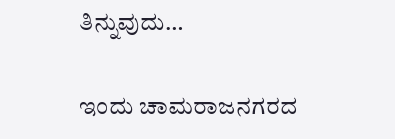ತಿನ್ನುವುದು…

ಇಂದು ಚಾಮರಾಜನಗರದ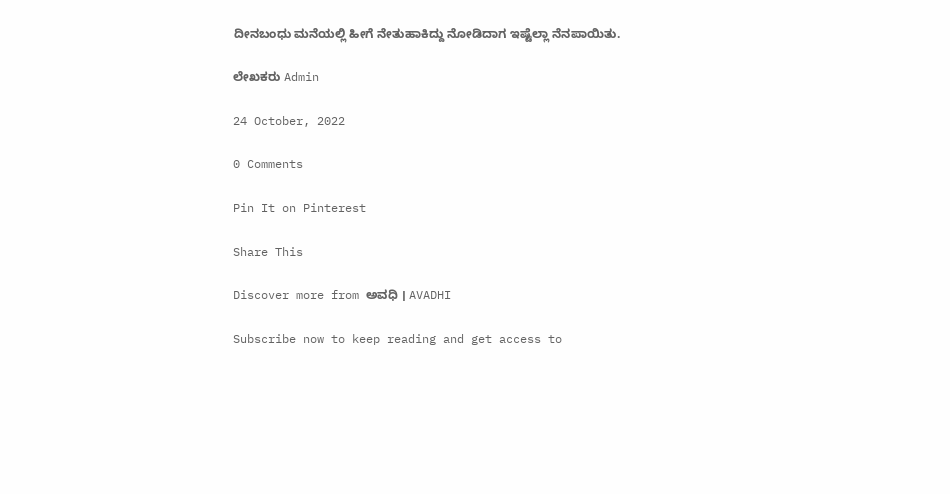ದೀನಬಂಧು ಮನೆಯಲ್ಲಿ ಹೀಗೆ ನೇತುಹಾಕಿದ್ದು ನೋಡಿದಾಗ ಇಷ್ಟೆಲ್ಲಾ ನೆನಪಾಯಿತು.

ಲೇಖಕರು Admin

24 October, 2022

0 Comments

Pin It on Pinterest

Share This

Discover more from ಅವಧಿ । AVADHI

Subscribe now to keep reading and get access to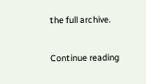the full archive.

Continue reading